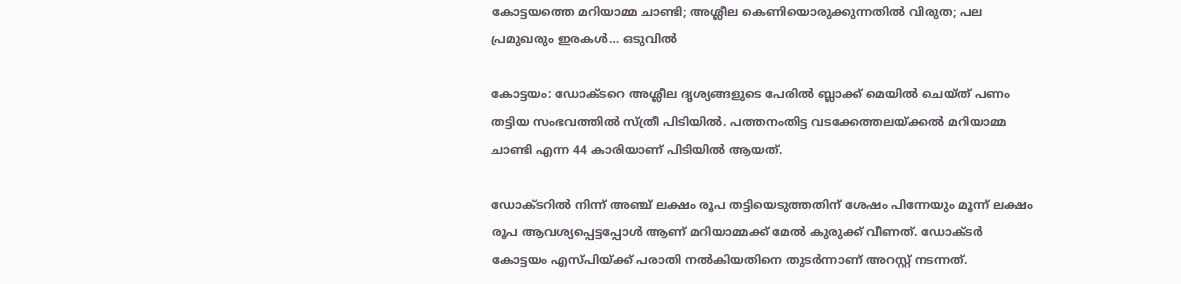കോട്ടയത്തെ മറിയാമ്മ ചാണ്ടി; അശ്ലീല കെണിയൊരുക്കുന്നതില്‍ വിരുത; പല പ്രമുഖരും ഇരകള്‍… ഒടുവില്‍

കോട്ടയം: ഡോക്ടറെ അശ്ലീല ദൃശ്യങ്ങളുടെ പേരില്‍ ബ്ലാക്ക് മെയില്‍ ചെയ്ത് പണം തട്ടിയ സംഭവത്തില്‍ സ്ത്രീ പിടിയില്‍. പത്തനംതിട്ട വടക്കേത്തലയ്ക്കല്‍ മറിയാമ്മ ചാണ്ടി എന്ന 44 കാരിയാണ് പിടിയില്‍ ആയത്.

ഡോക്ടറില്‍ നിന്ന് അഞ്ച് ലക്ഷം രൂപ തട്ടിയെടുത്തതിന് ശേഷം പിന്നേയും മൂന്ന് ലക്ഷം രൂപ ആവശ്യപ്പെട്ടപ്പോള്‍ ആണ് മറിയാമ്മക്ക് മേല്‍ കുരുക്ക് വീണത്. ഡോക്ടര്‍ കോട്ടയം എസ്പിയ്ക്ക് പരാതി നല്‍കിയതിനെ തുടര്‍ന്നാണ് അറസ്റ്റ് നടന്നത്.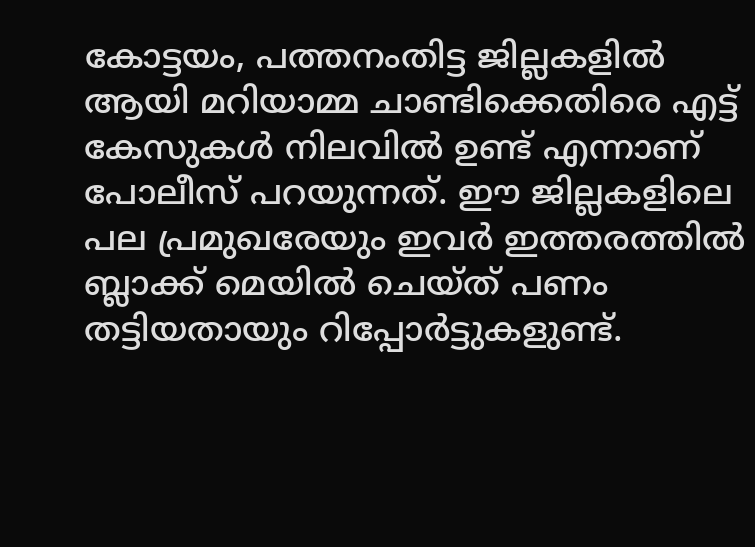കോട്ടയം, പത്തനംതിട്ട ജില്ലകളില്‍ ആയി മറിയാമ്മ ചാണ്ടിക്കെതിരെ എട്ട് കേസുകള്‍ നിലവില്‍ ഉണ്ട് എന്നാണ് പോലീസ് പറയുന്നത്. ഈ ജില്ലകളിലെ പല പ്രമുഖരേയും ഇവര്‍ ഇത്തരത്തില്‍ ബ്ലാക്ക് മെയില്‍ ചെയ്ത് പണം തട്ടിയതായും റിപ്പോര്‍ട്ടുകളുണ്ട്.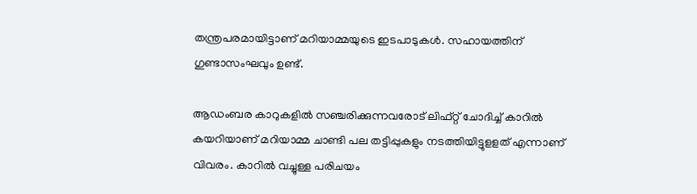തന്ത്രപരമായിട്ടാണ് മറിയാമ്മയുടെ ഇടപാടുകള്‍. സഹായത്തിന് ഗുണ്ടാസംഘവും ഉണ്ട്.

ആഡംബര കാറുകളില്‍ സഞ്ചരിക്കുന്നവരോട് ലിഫ്റ്റ് ചോദിച്ച് കാറില്‍ കയറിയാണ് മറിയാമ്മ ചാണ്ടി പല തട്ടിപ്പുകളും നടത്തിയിട്ടുളളത് എന്നാണ് വിവരം. കാറില്‍ വച്ചുള്ള പരിചയം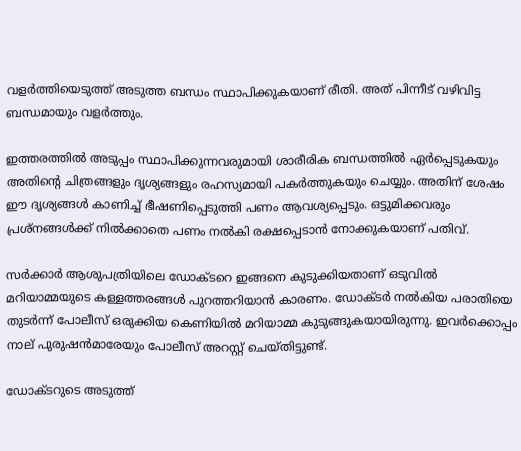വളര്‍ത്തിയെടുത്ത് അടുത്ത ബന്ധം സ്ഥാപിക്കുകയാണ് രീതി. അത് പിന്നീട് വഴിവിട്ട ബന്ധമായും വളര്‍ത്തും.

ഇത്തരത്തില്‍ അടുപ്പം സ്ഥാപിക്കുന്നവരുമായി ശാരീരിക ബന്ധത്തില്‍ ഏര്‍പ്പെടുകയും അതിന്റെ ചിത്രങ്ങളും ദൃശ്യങ്ങളും രഹസ്യമായി പകര്‍ത്തുകയും ചെയ്യും. അതിന് ശേഷം ഈ ദൃശ്യങ്ങള്‍ കാണിച്ച് ഭീഷണിപ്പെടുത്തി പണം ആവശ്യപ്പെടും. ഒട്ടുമിക്കവരും പ്രശ്‌നങ്ങള്‍ക്ക് നില്‍ക്കാതെ പണം നല്‍കി രക്ഷപ്പെടാന്‍ നോക്കുകയാണ് പതിവ്.

സര്‍ക്കാര്‍ ആശുപത്രിയിലെ ഡോക്ടറെ ഇങ്ങനെ കുടുക്കിയതാണ് ഒടുവില്‍ മറിയാമ്മയുടെ കള്ളത്തരങ്ങള്‍ പുറത്തറിയാന്‍ കാരണം. ഡോക്ടര്‍ നല്‍കിയ പരാതിയെ തുടര്‍ന്ന് പോലീസ് ഒരുക്കിയ കെണിയില്‍ മറിയാമ്മ കുടുങ്ങുകയായിരുന്നു. ഇവര്‍ക്കൊപ്പം നാല് പുരുഷന്‍മാരേയും പോലീസ് അറസ്റ്റ് ചെയ്തിട്ടുണ്ട്.

ഡോക്ടറുടെ അടുത്ത്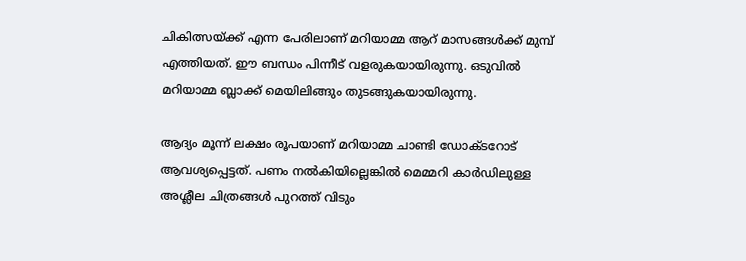ചികിത്സയ്ക്ക് എന്ന പേരിലാണ് മറിയാമ്മ ആറ് മാസങ്ങള്‍ക്ക് മുമ്പ് എത്തിയത്. ഈ ബന്ധം പിന്നീട് വളരുകയായിരുന്നു. ഒടുവില്‍ മറിയാമ്മ ബ്ലാക്ക് മെയിലിങ്ങും തുടങ്ങുകയായിരുന്നു.

ആദ്യം മൂന്ന് ലക്ഷം രൂപയാണ് മറിയാമ്മ ചാണ്ടി ഡോക്ടറോട് ആവശ്യപ്പെട്ടത്. പണം നല്‍കിയില്ലെങ്കില്‍ മെമ്മറി കാര്‍ഡിലുള്ള അശ്ലീല ചിത്രങ്ങള്‍ പുറത്ത് വിടും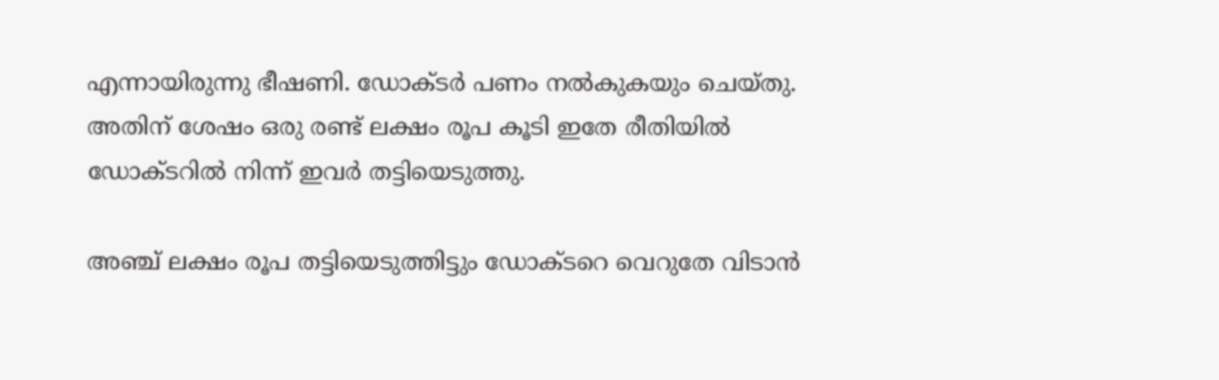എന്നായിരുന്നു ഭീഷണി. ഡോക്ടര്‍ പണം നല്‍കുകയും ചെയ്തു. അതിന് ശേഷം ഒരു രണ്ട് ലക്ഷം രൂപ കൂടി ഇതേ രീതിയില്‍ ഡോക്ടറില്‍ നിന്ന് ഇവര്‍ തട്ടിയെടുത്തു.

അഞ്ച് ലക്ഷം രൂപ തട്ടിയെടുത്തിട്ടും ഡോക്ടറെ വെറുതേ വിടാന്‍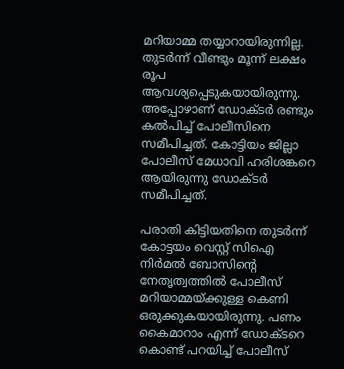മറിയാമ്മ തയ്യാറായിരുന്നില്ല. തുടര്‍ന്ന് വീണ്ടും മൂന്ന് ലക്ഷം രൂപ ആവശ്യപ്പെടുകയായിരുന്നു. അപ്പോഴാണ് ഡോക്ടര്‍ രണ്ടും കല്‍പിച്ച് പോലീസിനെ സമീപിച്ചത്. കോട്ടിയം ജില്ലാ പോലീസ് മേധാവി ഹരിശങ്കറെ ആയിരുന്നു ഡോക്ടര്‍ സമീപിച്ചത്.

പരാതി കിട്ടിയതിനെ തുടര്‍ന്ന് കോട്ടയം വെസ്റ്റ് സിഐ നിര്‍മല്‍ ബോസിന്റെ നേതൃത്വത്തില്‍ പോലീസ് മറിയാമ്മയ്ക്കുള്ള കെണി ഒരുക്കുകയായിരുന്നു. പണം കൈമാറാം എന്ന് ഡോക്ടറെ കൊണ്ട് പറയിച്ച് പോലീസ്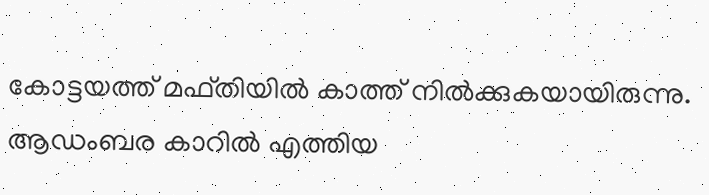കോട്ടയത്ത് മഫ്തിയില്‍ കാത്ത് നില്‍ക്കുകയായിരുന്നു. ആഡംബര കാറില്‍ എത്തിയ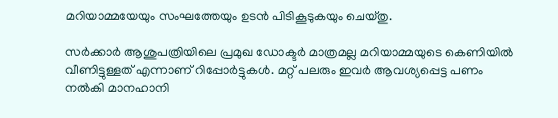മറിയാമ്മയേയും സംഘത്തേയും ഉടന്‍ പിടികൂടുകയും ചെയ്തു.

സര്‍ക്കാര്‍ ആശുപത്രിയിലെ പ്രമുഖ ഡോക്ടര്‍ മാത്രമല്ല മറിയാമ്മയുടെ കെണിയില്‍ വീണിട്ടുള്ളത് എന്നാണ് റിപ്പോര്‍ട്ടുകള്‍. മറ്റ് പലരും ഇവര്‍ ആവശ്യപ്പെട്ട പണം നല്‍കി മാനഹാനി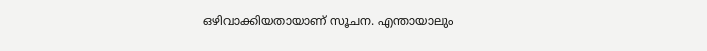ഒഴിവാക്കിയതായാണ് സൂചന. എന്തായാലും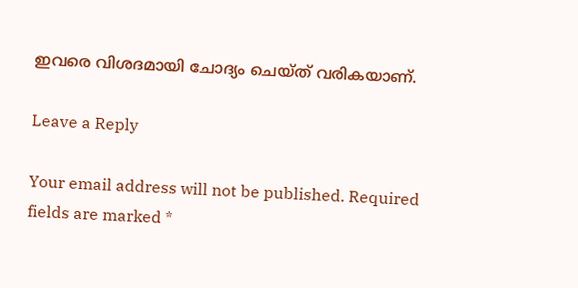ഇവരെ വിശദമായി ചോദ്യം ചെയ്ത് വരികയാണ്.

Leave a Reply

Your email address will not be published. Required fields are marked *